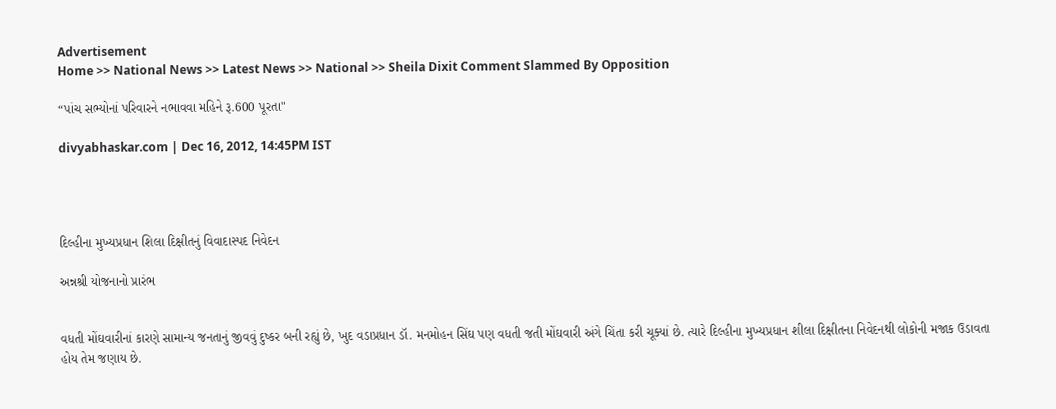Advertisement
Home >> National News >> Latest News >> National >> Sheila Dixit Comment Slammed By Opposition

“પાંચ સભ્યોનાં પરિવારને નભાવવા મહિને રૂ.600 પૂરતા"

divyabhaskar.com | Dec 16, 2012, 14:45PM IST




દિલ્હીના મુખ્યપ્રધાન શિલા દિક્ષીતનું વિવાદાસ્પદ નિવેદન

અન્નશ્રી યોજનાનો પ્રારંભ


વધતી મોંઘવારીનાં કારણે સામાન્ય જનતાનું જીવવું દુષ્કર બની રહ્યું છે, ખુદ વડાપ્રધાન ડૉ. મનમોહન સિંઘ પણ વધતી જતી મોંઘવારી અંગે ચિંતા કરી ચૂક્યાં છે. ત્યારે દિલ્હીના મુખ્યપ્રધાન શીલા દિક્ષીતના નિવેદનથી લોકોની મજાક ઉડાવતા હોય તેમ જણાય છે.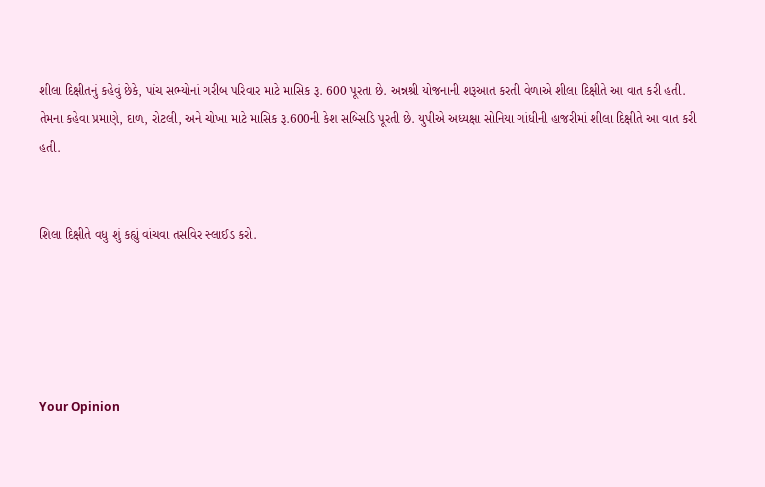શીલા દિક્ષીતનું કહેવું છેકે, પાંચ સભ્યોનાં ગરીબ પરિવાર માટે માસિક રૂ. 600 પૂરતા છે. અન્નશ્રી યોજનાની શરૂઆત કરતી વેળાએ શીલા દિક્ષીતે આ વાત કરી હતી. તેમના કહેવા પ્રમાણે, દાળ, રોટલી, અને ચોખા માટે માસિક રૂ.600ની કેશ સબ્સિડિ પૂરતી છે. યુપીએ અધ્યક્ષા સોનિયા ગાંધીની હાજરીમાં શીલા દિક્ષીતે આ વાત કરી હતી.


શિલા દિક્ષીતે વધુ શું કહ્યું વાંચવા તસવિર સ્લાઈડ કરો.





Your Opinion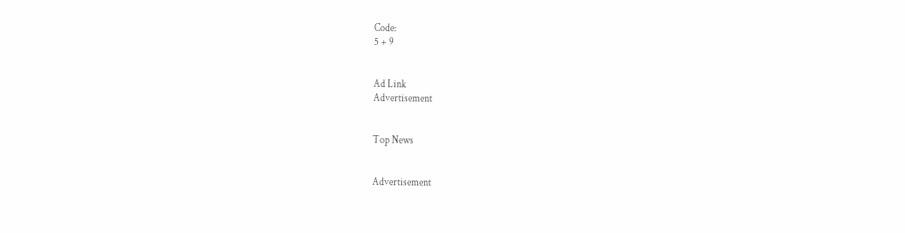Code:
5 + 9


Ad Link
Advertisement


Top News


Advertisement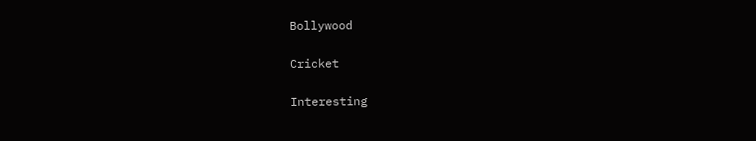Bollywood

Cricket

Interesting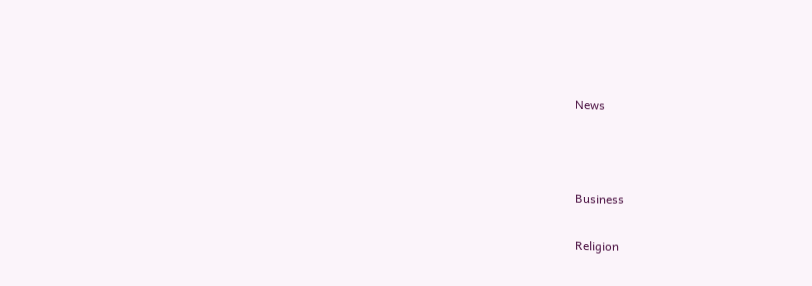News



Business

Religion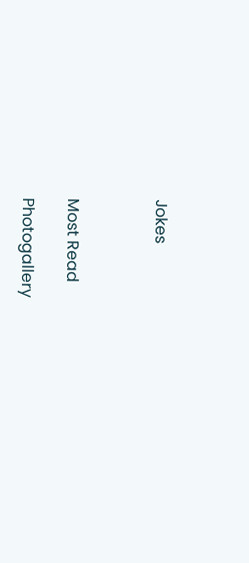Jokes



Most Read

Photogallery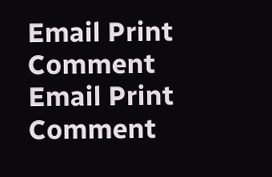Email Print Comment
Email Print Comment